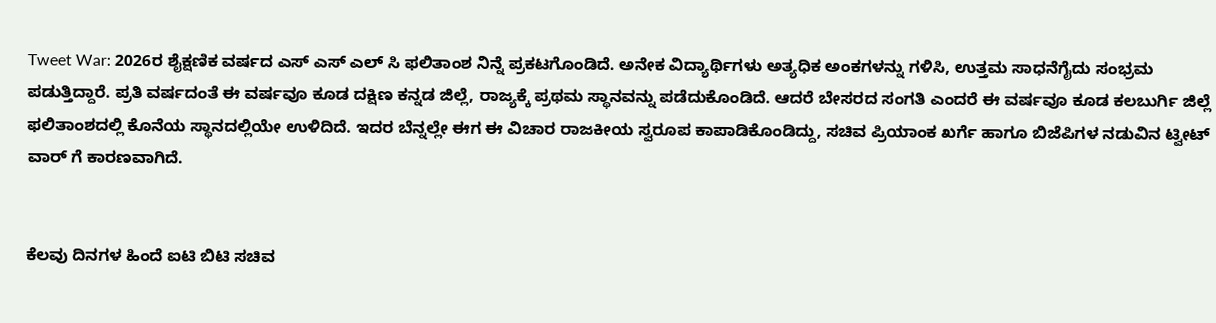Tweet War: 2026ರ ಶೈಕ್ಷಣಿಕ ವರ್ಷದ ಎಸ್ ಎಸ್ ಎಲ್ ಸಿ ಫಲಿತಾಂಶ ನಿನ್ನೆ ಪ್ರಕಟಗೊಂಡಿದೆ. ಅನೇಕ ವಿದ್ಯಾರ್ಥಿಗಳು ಅತ್ಯಧಿಕ ಅಂಕಗಳನ್ನು ಗಳಿಸಿ, ಉತ್ತಮ ಸಾಧನೆಗೈದು ಸಂಭ್ರಮ ಪಡುತ್ತಿದ್ದಾರೆ. ಪ್ರತಿ ವರ್ಷದಂತೆ ಈ ವರ್ಷವೂ ಕೂಡ ದಕ್ಷಿಣ ಕನ್ನಡ ಜಿಲ್ಲೆ, ರಾಜ್ಯಕ್ಕೆ ಪ್ರಥಮ ಸ್ಥಾನವನ್ನು ಪಡೆದುಕೊಂಡಿದೆ. ಆದರೆ ಬೇಸರದ ಸಂಗತಿ ಎಂದರೆ ಈ ವರ್ಷವೂ ಕೂಡ ಕಲಬುರ್ಗಿ ಜಿಲ್ಲೆ ಫಲಿತಾಂಶದಲ್ಲಿ ಕೊನೆಯ ಸ್ಥಾನದಲ್ಲಿಯೇ ಉಳಿದಿದೆ. ಇದರ ಬೆನ್ನಲ್ಲೇ ಈಗ ಈ ವಿಚಾರ ರಾಜಕೀಯ ಸ್ವರೂಪ ಕಾಪಾಡಿಕೊಂಡಿದ್ದು, ಸಚಿವ ಪ್ರಿಯಾಂಕ ಖರ್ಗೆ ಹಾಗೂ ಬಿಜೆಪಿಗಳ ನಡುವಿನ ಟ್ವೀಟ್ ವಾರ್ ಗೆ ಕಾರಣವಾಗಿದೆ.


ಕೆಲವು ದಿನಗಳ ಹಿಂದೆ ಐಟಿ ಬಿಟಿ ಸಚಿವ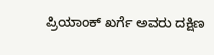ಪ್ರಿಯಾಂಕ್ ಖರ್ಗೆ ಅವರು ದಕ್ಷಿಣ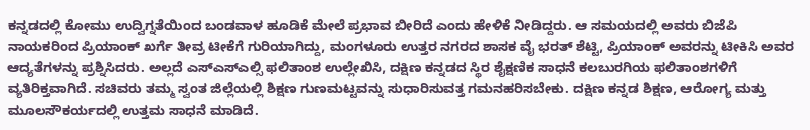ಕನ್ನಡದಲ್ಲಿ ಕೋಮು ಉದ್ವಿಗ್ನತೆಯಿಂದ ಬಂಡವಾಳ ಹೂಡಿಕೆ ಮೇಲೆ ಪ್ರಭಾವ ಬೀರಿದೆ ಎಂದು ಹೇಳಿಕೆ ನೀಡಿದ್ದರು. ಆ ಸಮಯದಲ್ಲಿ ಅವರು ಬಿಜೆಪಿ ನಾಯಕರಿಂದ ಪ್ರಿಯಾಂಕ್ ಖರ್ಗೆ ತೀವ್ರ ಟೀಕೆಗೆ ಗುರಿಯಾಗಿದ್ದು, ಮಂಗಳೂರು ಉತ್ತರ ನಗರದ ಶಾಸಕ ವೈ ಭರತ್ ಶೆಟ್ಟಿ, ಪ್ರಿಯಾಂಕ್ ಅವರನ್ನು ಟೀಕಿಸಿ ಅವರ ಆದ್ಯತೆಗಳನ್ನು ಪ್ರಶ್ನಿಸಿದರು. ಅಲ್ಲದೆ ಎಸ್ಎಸ್ಎಲ್ಸಿ ಫಲಿತಾಂಶ ಉಲ್ಲೇಖಿಸಿ, ದಕ್ಷಿಣ ಕನ್ನಡದ ಸ್ಥಿರ ಶೈಕ್ಷಣಿಕ ಸಾಧನೆ ಕಲಬುರಗಿಯ ಫಲಿತಾಂಶಗಳಿಗೆ ವ್ಯತಿರಿಕ್ತವಾಗಿದೆ. ಸಚಿವರು ತಮ್ಮ ಸ್ವಂತ ಜಿಲ್ಲೆಯಲ್ಲಿ ಶಿಕ್ಷಣ ಗುಣಮಟ್ಟವನ್ನು ಸುಧಾರಿಸುವತ್ತ ಗಮನಹರಿಸಬೇಕು. ದಕ್ಷಿಣ ಕನ್ನಡ ಶಿಕ್ಷಣ, ಆರೋಗ್ಯ ಮತ್ತು ಮೂಲಸೌಕರ್ಯದಲ್ಲಿ ಉತ್ತಮ ಸಾಧನೆ ಮಾಡಿದೆ.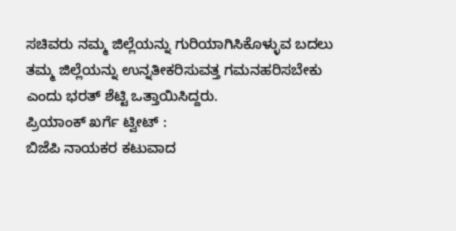ಸಚಿವರು ನಮ್ಮ ಜಿಲ್ಲೆಯನ್ನು ಗುರಿಯಾಗಿಸಿಕೊಳ್ಳುವ ಬದಲು ತಮ್ಮ ಜಿಲ್ಲೆಯನ್ನು ಉನ್ನತೀಕರಿಸುವತ್ತ ಗಮನಹರಿಸಬೇಕು ಎಂದು ಭರತ್ ಶೆಟ್ಟಿ ಒತ್ತಾಯಿಸಿದ್ದರು.
ಪ್ರಿಯಾಂಕ್ ಖರ್ಗೆ ಟ್ವೀಟ್ :
ಬಿಜೆಪಿ ನಾಯಕರ ಕಟುವಾದ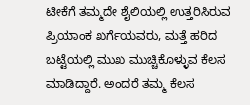ಟೀಕೆಗೆ ತಮ್ಮದೇ ಶೈಲಿಯಲ್ಲಿ ಉತ್ತರಿಸಿರುವ ಪ್ರಿಯಾಂಕ ಖರ್ಗೆಯವರು, ಮತ್ತೆ ಹರಿದ ಬಟ್ಟೆಯಲ್ಲಿ ಮುಖ ಮುಚ್ಚಿಕೊಳ್ಳುವ ಕೆಲಸ ಮಾಡಿದ್ದಾರೆ. ಅಂದರೆ ತಮ್ಮ ಕೆಲಸ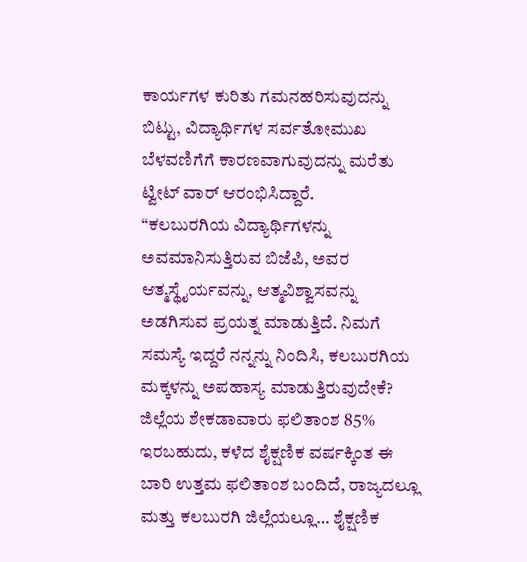ಕಾರ್ಯಗಳ ಕುರಿತು ಗಮನಹರಿಸುವುದನ್ನು ಬಿಟ್ಟು, ವಿದ್ಯಾರ್ಥಿಗಳ ಸರ್ವತೋಮುಖ ಬೆಳವಣಿಗೆಗೆ ಕಾರಣವಾಗುವುದನ್ನು ಮರೆತು ಟ್ವೀಟ್ ವಾರ್ ಆರಂಭಿಸಿದ್ದಾರೆ.
“ಕಲಬುರಗಿಯ ವಿದ್ಯಾರ್ಥಿಗಳನ್ನು ಅವಮಾನಿಸುತ್ತಿರುವ ಬಿಜೆಪಿ, ಅವರ ಆತ್ಮಸ್ಥೈರ್ಯವನ್ನು, ಆತ್ಮವಿಶ್ವಾಸವನ್ನು ಅಡಗಿಸುವ ಪ್ರಯತ್ನ ಮಾಡುತ್ತಿದೆ. ನಿಮಗೆ ಸಮಸ್ಯೆ ಇದ್ದರೆ ನನ್ನನ್ನು ನಿಂದಿಸಿ, ಕಲಬುರಗಿಯ ಮಕ್ಕಳನ್ನು ಅಪಹಾಸ್ಯ ಮಾಡುತ್ತಿರುವುದೇಕೆ? ಜಿಲ್ಲೆಯ ಶೇಕಡಾವಾರು ಫಲಿತಾಂಶ 85% ಇರಬಹುದು, ಕಳೆದ ಶೈಕ್ಷಣಿಕ ವರ್ಷಕ್ಕಿಂತ ಈ ಬಾರಿ ಉತ್ತಮ ಫಲಿತಾಂಶ ಬಂದಿದೆ, ರಾಜ್ಯದಲ್ಲೂ ಮತ್ತು ಕಲಬುರಗಿ ಜಿಲ್ಲೆಯಲ್ಲೂ… ಶೈಕ್ಷಣಿಕ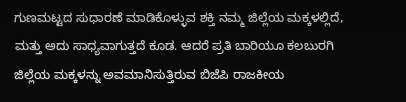ಗುಣಮಟ್ಟದ ಸುಧಾರಣೆ ಮಾಡಿಕೊಳ್ಳುವ ಶಕ್ತಿ ನಮ್ಮ ಜಿಲ್ಲೆಯ ಮಕ್ಕಳಲ್ಲಿದೆ, ಮತ್ತು ಅದು ಸಾಧ್ಯವಾಗುತ್ತದೆ ಕೂಡ. ಆದರೆ ಪ್ರತಿ ಬಾರಿಯೂ ಕಲಬುರಗಿ ಜಿಲ್ಲೆಯ ಮಕ್ಕಳನ್ನು ಅವಮಾನಿಸುತ್ತಿರುವ ಬಿಜೆಪಿ ರಾಜಕೀಯ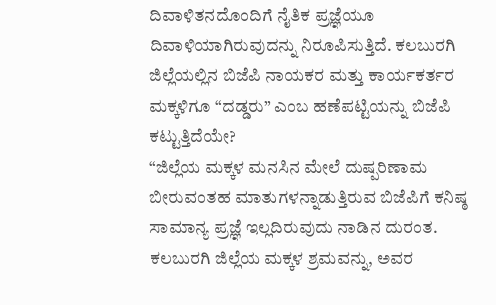ದಿವಾಳಿತನದೊಂದಿಗೆ ನೈತಿಕ ಪ್ರಜ್ಞೆಯೂ ದಿವಾಳಿಯಾಗಿರುವುದನ್ನು ನಿರೂಪಿಸುತ್ತಿದೆ. ಕಲಬುರಗಿ ಜಿಲ್ಲೆಯಲ್ಲಿನ ಬಿಜೆಪಿ ನಾಯಕರ ಮತ್ತು ಕಾರ್ಯಕರ್ತರ ಮಕ್ಕಳಿಗೂ “ದಡ್ಡರು” ಎಂಬ ಹಣೆಪಟ್ಟಿಯನ್ನು ಬಿಜೆಪಿ ಕಟ್ಟುತ್ತಿದೆಯೇ?
“ಜಿಲ್ಲೆಯ ಮಕ್ಕಳ ಮನಸಿನ ಮೇಲೆ ದುಷ್ಪರಿಣಾಮ ಬೀರುವಂತಹ ಮಾತುಗಳನ್ನಾಡುತ್ತಿರುವ ಬಿಜೆಪಿಗೆ ಕನಿಷ್ಠ ಸಾಮಾನ್ಯ ಪ್ರಜ್ಞೆ ಇಲ್ಲದಿರುವುದು ನಾಡಿನ ದುರಂತ. ಕಲಬುರಗಿ ಜಿಲ್ಲೆಯ ಮಕ್ಕಳ ಶ್ರಮವನ್ನು, ಅವರ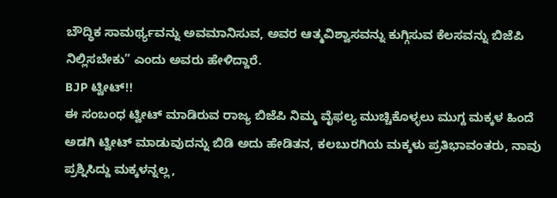ಬೌದ್ಧಿಕ ಸಾಮರ್ಥ್ಯವನ್ನು ಅವಮಾನಿಸುವ, ಅವರ ಆತ್ಮವಿಶ್ವಾಸವನ್ನು ಕುಗ್ಗಿಸುವ ಕೆಲಸವನ್ನು ಬಿಜೆಪಿ ನಿಲ್ಲಿಸಬೇಕು” ಎಂದು ಅವರು ಹೇಳಿದ್ದಾರೆ.
BJP ಟ್ವೀಟ್!!
ಈ ಸಂಬಂಧ ಟ್ವೀಟ್ ಮಾಡಿರುವ ರಾಜ್ಯ ಬಿಜೆಪಿ ನಿಮ್ಮ ವೈಫಲ್ಯ ಮುಚ್ಚಿಕೊಳ್ಳಲು ಮುಗ್ದ ಮಕ್ಕಳ ಹಿಂದೆ ಅಡಗಿ ಟ್ವೀಟ್ ಮಾಡುವುದನ್ನು ಬಿಡಿ ಅದು ಹೇಡಿತನ, ಕಲಬುರಗಿಯ ಮಕ್ಕಳು ಪ್ರತಿಭಾವಂತರು, ನಾವು ಪ್ರಶ್ನಿಸಿದ್ದು ಮಕ್ಕಳನ್ನಲ್ಲ,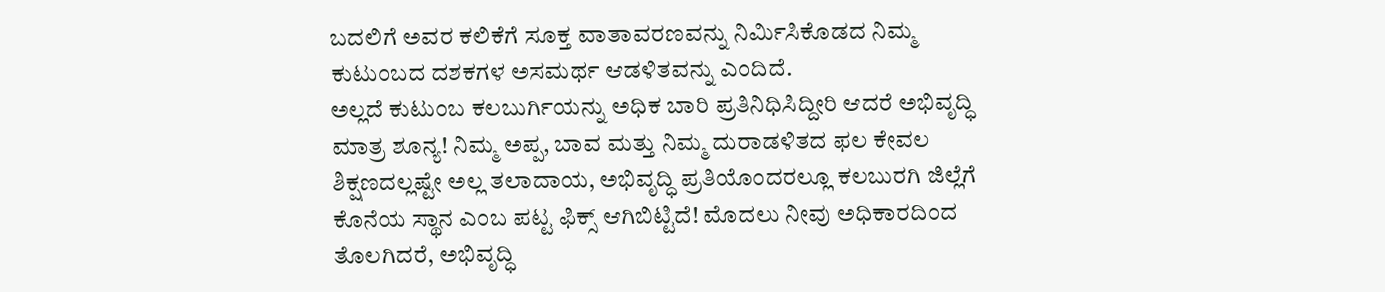ಬದಲಿಗೆ ಅವರ ಕಲಿಕೆಗೆ ಸೂಕ್ತ ವಾತಾವರಣವನ್ನು ನಿರ್ಮಿಸಿಕೊಡದ ನಿಮ್ಮ ಕುಟುಂಬದ ದಶಕಗಳ ಅಸಮರ್ಥ ಆಡಳಿತವನ್ನು ಎಂದಿದೆ.
ಅಲ್ಲದೆ ಕುಟುಂಬ ಕಲಬುರ್ಗಿಯನ್ನು ಅಧಿಕ ಬಾರಿ ಪ್ರತಿನಿಧಿಸಿದ್ದೀರಿ ಆದರೆ ಅಭಿವೃದ್ಧಿ ಮಾತ್ರ ಶೂನ್ಯ! ನಿಮ್ಮ ಅಪ್ಪ, ಬಾವ ಮತ್ತು ನಿಮ್ಮ ದುರಾಡಳಿತದ ಫಲ ಕೇವಲ ಶಿಕ್ಷಣದಲ್ಲಷ್ಟೇ ಅಲ್ಲ ತಲಾದಾಯ, ಅಭಿವೃದ್ಧಿ ಪ್ರತಿಯೊಂದರಲ್ಲೂ ಕಲಬುರಗಿ ಜಿಲ್ಲೆಗೆ ಕೊನೆಯ ಸ್ಥಾನ ಎಂಬ ಪಟ್ಟ ಫಿಕ್ಸ್ ಆಗಿಬಿಟ್ಟಿದೆ! ಮೊದಲು ನೀವು ಅಧಿಕಾರದಿಂದ ತೊಲಗಿದರೆ, ಅಭಿವೃದ್ಧಿ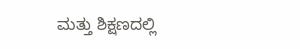ಮತ್ತು ಶಿಕ್ಷಣದಲ್ಲಿ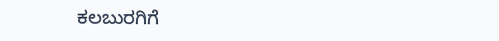ಕಲಬುರಗಿಗೆ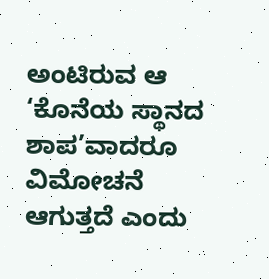ಅಂಟಿರುವ ಆ ‘ಕೊನೆಯ ಸ್ಥಾನದ ಶಾಪ’ವಾದರೂ ವಿಮೋಚನೆ ಆಗುತ್ತದೆ ಎಂದು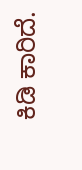ಕಿಡಿ ಕಾರಿದೆ.